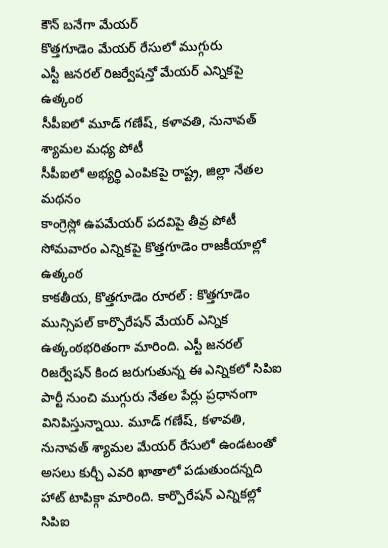కౌన్ బనేగా మేయర్
కొత్తగూడెం మేయర్ రేసులో ముగ్గురు
ఎస్టీ జనరల్ రిజర్వేషన్తో మేయర్ ఎన్నికపై ఉత్కంఠ
సీపీఐలో మూడ్ గణేష్, కళావతి, నునావత్ శ్యామల మధ్య పోటీ
సీపీఐలో అభ్యర్థి ఎంపికపై రాష్ట్ర, జిల్లా నేతల మథనం
కాంగ్రెస్లో ఉపమేయర్ పదవిపై తీవ్ర పోటీ
సోమవారం ఎన్నికపై కొత్తగూడెం రాజకీయాల్లో ఉత్కంఠ
కాకతీయ, కొత్తగూడెం రూరల్ : కొత్తగూడెం మున్సిపల్ కార్పొరేషన్ మేయర్ ఎన్నిక ఉత్కంఠభరితంగా మారింది. ఎస్టీ జనరల్ రిజర్వేషన్ కింద జరుగుతున్న ఈ ఎన్నికలో సిపిఐ పార్టీ నుంచి ముగ్గురు నేతల పేర్లు ప్రధానంగా వినిపిస్తున్నాయి. మూడ్ గణేష్, కళావతి, నునావత్ శ్యామల మేయర్ రేసులో ఉండటంతో అసలు కుర్చీ ఎవరి ఖాతాలో పడుతుందన్నది హాట్ టాపిక్గా మారింది. కార్పొరేషన్ ఎన్నికల్లో సిపిఐ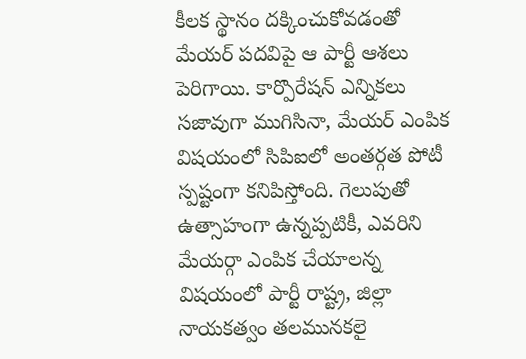కీలక స్థానం దక్కించుకోవడంతో మేయర్ పదవిపై ఆ పార్టీ ఆశలు పెరిగాయి. కార్పొరేషన్ ఎన్నికలు సజావుగా ముగిసినా, మేయర్ ఎంపిక విషయంలో సిపిఐలో అంతర్గత పోటీ స్పష్టంగా కనిపిస్తోంది. గెలుపుతో ఉత్సాహంగా ఉన్నప్పటికీ, ఎవరిని మేయర్గా ఎంపిక చేయాలన్న విషయంలో పార్టీ రాష్ట్ర, జిల్లా నాయకత్వం తలమునకలై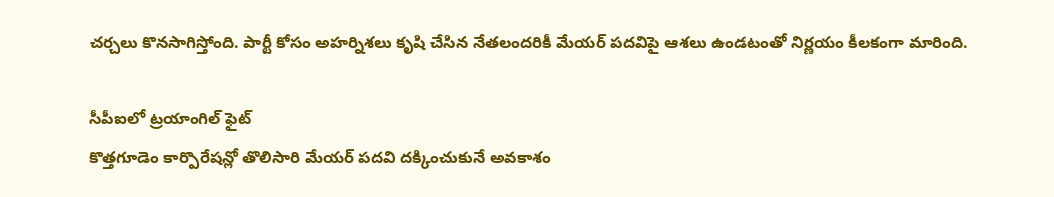చర్చలు కొనసాగిస్తోంది. పార్టీ కోసం అహర్నిశలు కృషి చేసిన నేతలందరికీ మేయర్ పదవిపై ఆశలు ఉండటంతో నిర్ణయం కీలకంగా మారింది.

సీపీఐలో ట్రయాంగిల్ ఫైట్
కొత్తగూడెం కార్పొరేషన్లో తొలిసారి మేయర్ పదవి దక్కించుకునే అవకాశం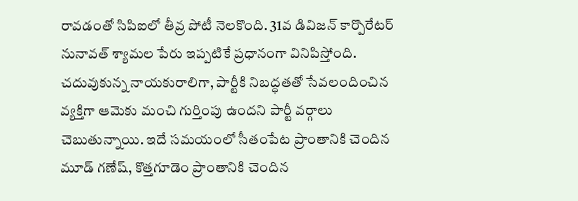రావడంతో సిపిఐలో తీవ్ర పోటీ నెలకొంది. 31వ డివిజన్ కార్పొరేటర్ నునావత్ శ్యామల పేరు ఇప్పటికే ప్రధానంగా వినిపిస్తోంది. చదువుకున్న నాయకురాలిగా, పార్టీకి నిబద్ధతతో సేవలందించిన వ్యక్తిగా ఆమెకు మంచి గుర్తింపు ఉందని పార్టీ వర్గాలు చెబుతున్నాయి. ఇదే సమయంలో సీతంపేట ప్రాంతానికి చెందిన మూడ్ గణేష్, కొత్తగూడెం ప్రాంతానికి చెందిన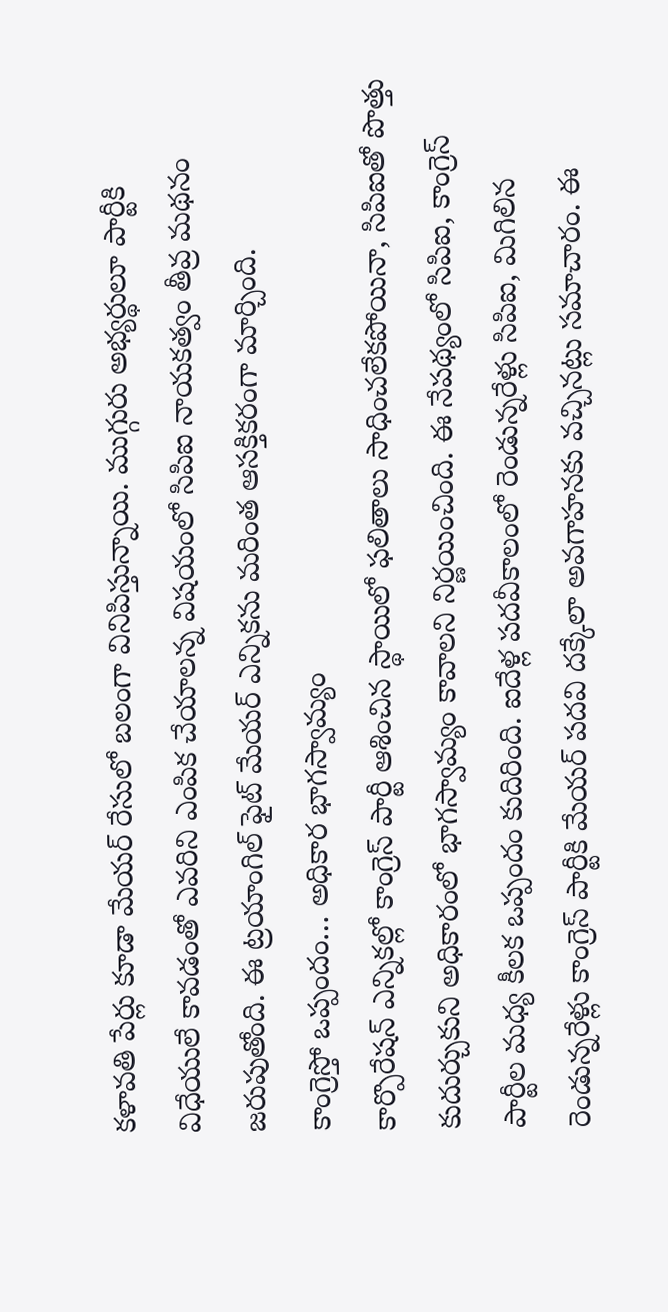కళావతి పేర్లు కూడా మేయర్ రేసులో బలంగా వినిపిస్తున్నాయి. ముగ్గురు అభ్యర్థులూ పార్టీకి విధేయులే కావడంతో ఎవరిని ఎంపిక చేయాలన్న విషయంలో సిపిఐ నాయకత్వం తీవ్ర మథనం జరుపుతోంది. ఈ ట్రయాంగిల్ ఫైట్ మేయర్ ఎన్నికను మరింత ఆసక్తికరంగా మార్చింది.
కాంగ్రెస్తో ఒప్పందం… అధికార భాగస్వామ్యం
కార్పొరేషన్ ఎన్నికల్లో కాంగ్రెస్ పార్టీ ఆశించిన స్థాయిలో ఫలితాలు సాధించలేకపోయినా, సిపిఐతో పొత్తు కుదుర్చుకుని అధికారంలో భాగస్వామ్యం కావాలని నిర్ణయించింది. ఈ నేపథ్యంలో సిపిఐ, కాంగ్రెస్ పార్టీల మధ్య కీలక ఒప్పందం కుదిరింది. ఐదేళ్ల పదవీకాలంలో రెండున్నరేళ్లు సిపిఐ, మిగిలిన రెండున్నరేళ్లు కాంగ్రెస్ పార్టీకి మేయర్ పదవి దక్కేలా అవగాహనకు వచ్చినట్లు సమాచారం. ఈ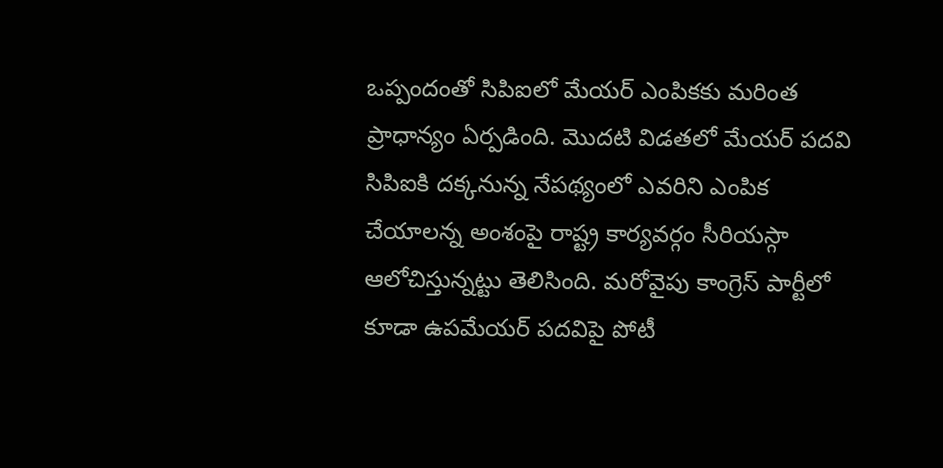ఒప్పందంతో సిపిఐలో మేయర్ ఎంపికకు మరింత ప్రాధాన్యం ఏర్పడింది. మొదటి విడతలో మేయర్ పదవి సిపిఐకి దక్కనున్న నేపథ్యంలో ఎవరిని ఎంపిక చేయాలన్న అంశంపై రాష్ట్ర కార్యవర్గం సీరియస్గా ఆలోచిస్తున్నట్టు తెలిసింది. మరోవైపు కాంగ్రెస్ పార్టీలో కూడా ఉపమేయర్ పదవిపై పోటీ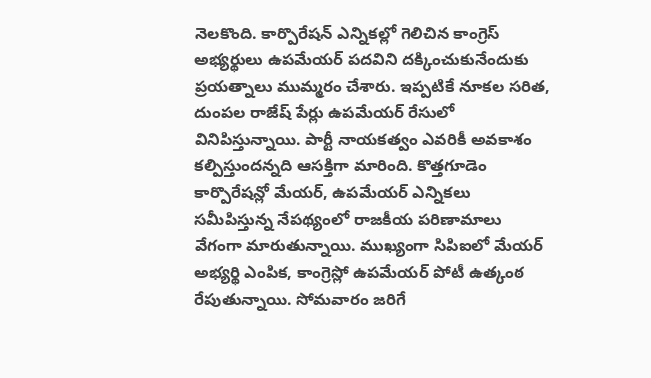నెలకొంది. కార్పొరేషన్ ఎన్నికల్లో గెలిచిన కాంగ్రెస్ అభ్యర్థులు ఉపమేయర్ పదవిని దక్కించుకునేందుకు ప్రయత్నాలు ముమ్మరం చేశారు. ఇప్పటికే నూకల సరిత, దుంపల రాజేష్ పేర్లు ఉపమేయర్ రేసులో వినిపిస్తున్నాయి. పార్టీ నాయకత్వం ఎవరికీ అవకాశం కల్పిస్తుందన్నది ఆసక్తిగా మారింది. కొత్తగూడెం కార్పొరేషన్లో మేయర్, ఉపమేయర్ ఎన్నికలు సమీపిస్తున్న నేపథ్యంలో రాజకీయ పరిణామాలు వేగంగా మారుతున్నాయి. ముఖ్యంగా సిపిఐలో మేయర్ అభ్యర్థి ఎంపిక, కాంగ్రెస్లో ఉపమేయర్ పోటీ ఉత్కంఠ రేపుతున్నాయి. సోమవారం జరిగే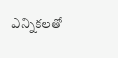ఎన్నికలతో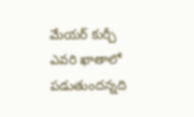మేయర్ కుర్చీ ఎవరి ఖాతాలో పడుతుందన్నది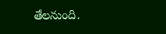తేలనుంది.